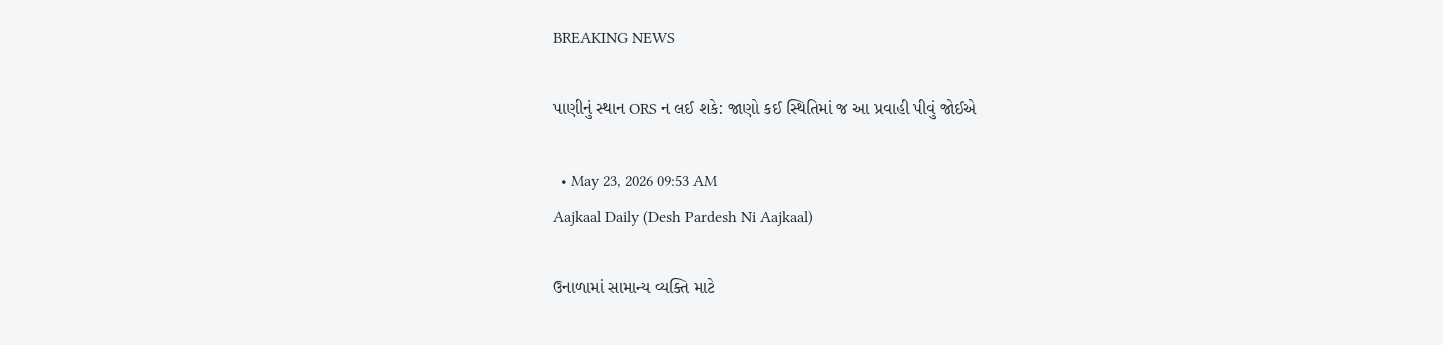BREAKING NEWS

પાણીનું સ્થાન ORS ન લઈ શકે: જાણો કઈ સ્થિતિમાં જ આ પ્રવાહી પીવું જોઈએ

  • May 23, 2026 09:53 AM
Aajkaal Daily (Desh Pardesh Ni Aajkaal)

ઉનાળામાં સામાન્ય વ્યક્તિ માટે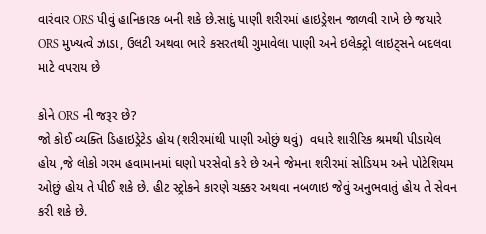વારંવાર ORS પીવું હાનિકારક બની શકે છે.સાદું પાણી શરીરમાં હાઇડ્રેશન જાળવી રાખે છે જયારે ORS મુખ્યત્વે ઝાડા, ઉલટી અથવા ભારે કસરતથી ગુમાવેલા પાણી અને ઇલેક્ટ્રો લાઇટ્સને બદલવા માટે વપરાય છે

કોને ORS ની જરૂર છે?
જો કોઈ વ્યક્તિ ડિહાઇડ્રેટેડ હોય (શરીરમાંથી પાણી ઓછું થવું)  વધારે શારીરિક શ્રમથી પીડાયેલ હોય ,જે લોકો ગરમ હવામાનમાં ઘણો પરસેવો કરે છે અને જેમના શરીરમાં સોડિયમ અને પોટેશિયમ ઓછું હોય તે પીઈ શકે છે. હીટ સ્ટ્રોકને કારણે ચક્કર અથવા નબળાઇ જેવું અનુભવાતું હોય તે સેવન કરી શકે છે.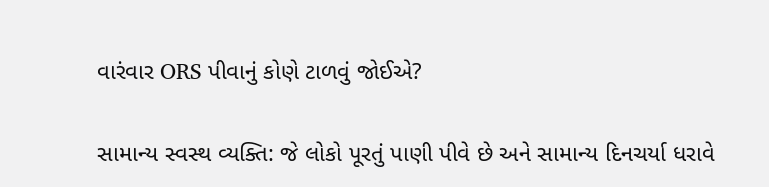વારંવાર ORS પીવાનું કોણે ટાળવું જોઈએ?

સામાન્ય સ્વસ્થ વ્યક્તિ: જે લોકો પૂરતું પાણી પીવે છે અને સામાન્ય દિનચર્યા ધરાવે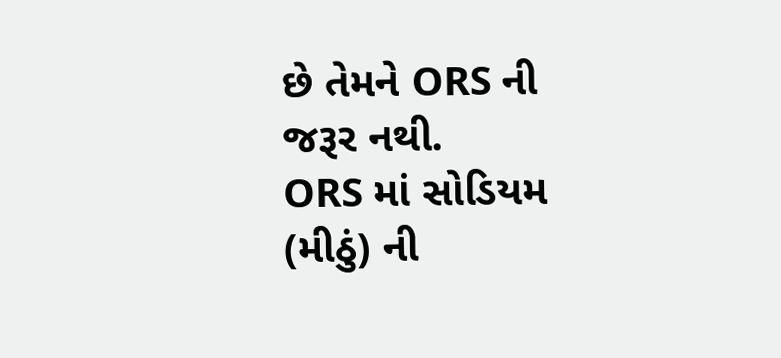છે તેમને ORS ની જરૂર નથી.
ORS માં સોડિયમ (મીઠું) ની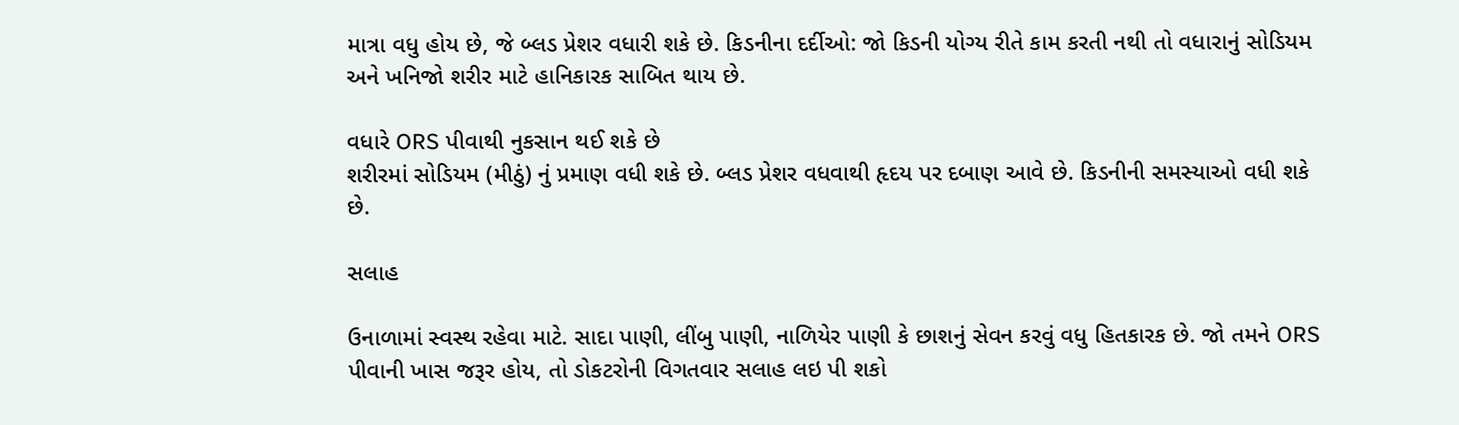માત્રા વધુ હોય છે, જે બ્લડ પ્રેશર વધારી શકે છે. કિડનીના દર્દીઓ: જો કિડની યોગ્ય રીતે કામ કરતી નથી તો વધારાનું સોડિયમ અને ખનિજો શરીર માટે હાનિકારક સાબિત થાય છે.

વધારે ORS પીવાથી નુકસાન થઈ શકે છે
શરીરમાં સોડિયમ (મીઠું) નું પ્રમાણ વધી શકે છે. બ્લડ પ્રેશર વધવાથી હૃદય પર દબાણ આવે છે. કિડનીની સમસ્યાઓ વધી શકે છે.

સલાહ

ઉનાળામાં સ્વસ્થ રહેવા માટે. સાદા પાણી, લીંબુ પાણી, નાળિયેર પાણી કે છાશનું સેવન કરવું વધુ હિતકારક છે. જો તમને ORS પીવાની ખાસ જરૂર હોય, તો ડોકટરોની વિગતવાર સલાહ લઇ પી શકો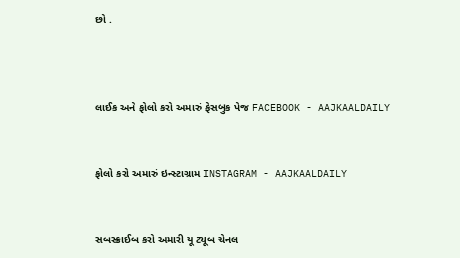છો .



લાઈક અને ફોલો કરો અમારું ફેસબુક પેજ FACEBOOK - AAJKAALDAILY


ફોલો કરો અમારું ઇન્સ્ટાગ્રામ INSTAGRAM - AAJKAALDAILY


સબસ્ક્રાઈબ કરો અમારી યૂ ટ્યૂબ ચેનલ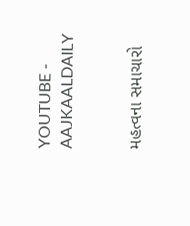YOUTUBE - AAJKAALDAILY


મહત્વના સમાચારો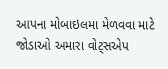આપના મોબાઇલમા મેળવવા માટે જોડાઓ અમારા વોટ્સએપ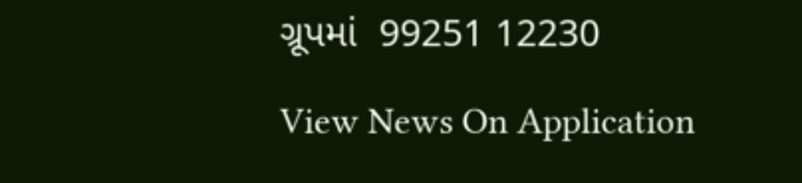ગ્રૂપમાં  99251 12230

View News On Application